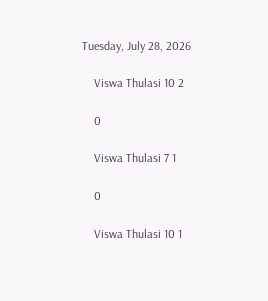Tuesday, July 28, 2026

    Viswa Thulasi 10 2

    0

    Viswa Thulasi 7 1

    0

    Viswa Thulasi 10 1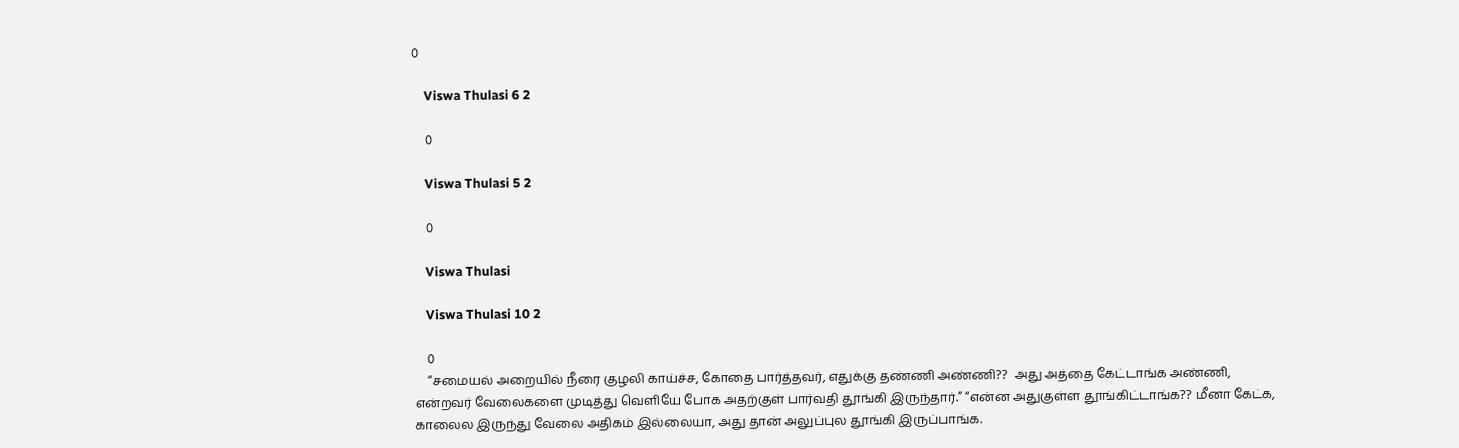0

    Viswa Thulasi 6 2

    0

    Viswa Thulasi 5 2

    0

    Viswa Thulasi

    Viswa Thulasi 10 2

    0
    “சமையல் அறையில் நீரை குழலி காய்ச்ச, கோதை பார்த்தவர், எதுக்கு தண்ணி அண்ணி??  அது அத்தை கேட்டாங்க அண்ணி, என்றவர் வேலைகளை முடித்து வெளியே போக அதற்குள் பார்வதி தூங்கி இருந்தார்.” “என்ன அதுகுள்ள தூங்கிட்டாங்க?? மீனா கேட்க, காலைல இருந்து வேலை அதிகம் இல்லையா, அது தான் அலுப்புல தூங்கி இருப்பாங்க.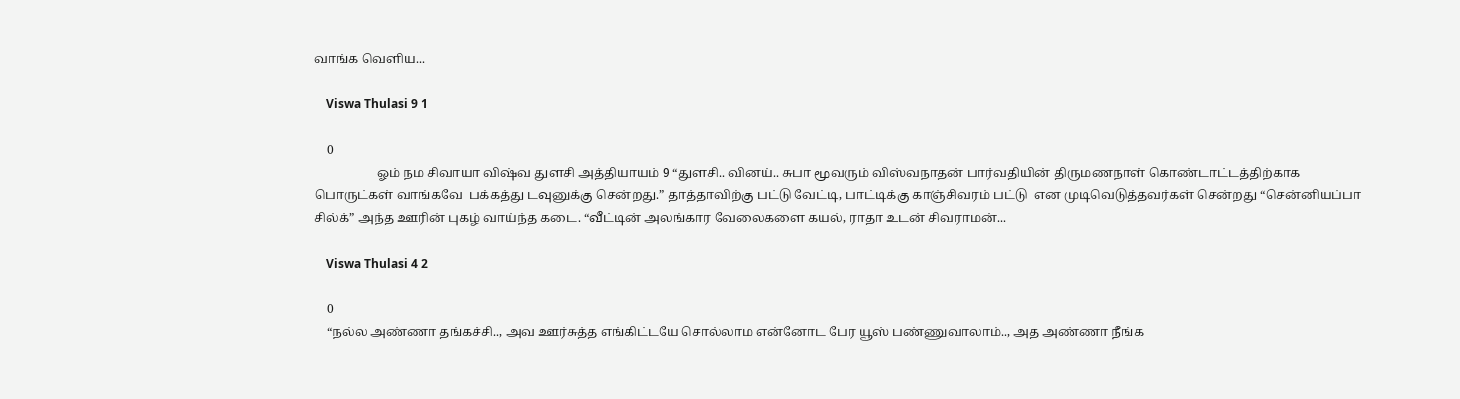வாங்க வெளிய...

    Viswa Thulasi 9 1

    0
                    ஓம் நம சிவாயா விஷ்வ துளசி அத்தியாயம் 9 “துளசி.. வினய்.. சுபா மூவரும் விஸ்வநாதன் பார்வதியின் திருமணநாள் கொண்டாட்டத்திற்காக பொருட்கள் வாங்கவே  பக்கத்து டவுனுக்கு சென்றது.” தாத்தாவிற்கு பட்டு வேட்டி, பாட்டிக்கு காஞ்சிவரம் பட்டு  என முடிவெடுத்தவர்கள் சென்றது “சென்னியப்பா சில்க்” அந்த ஊரின் புகழ் வாய்ந்த கடை. “வீட்டின் அலங்கார வேலைகளை கயல், ராதா உடன் சிவராமன்...

    Viswa Thulasi 4 2

    0
    “நல்ல அண்ணா தங்கச்சி.., அவ ஊர்சுத்த எங்கிட்டயே சொல்லாம என்னோட பேர யூஸ் பண்ணுவாலாம்.., அத அண்ணா நீங்க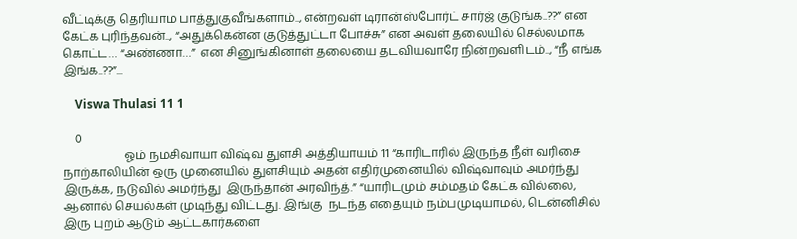வீட்டிக்கு தெரியாம பாத்துகுவீங்களாம்.., என்றவள் டிரான்ஸ்போர்ட் சார்ஜ் குடுங்க..??” என கேட்க புரிந்தவன்.., “அதுக்கென்ன குடுத்துட்டா போச்சு” என அவள் தலையில் செல்லமாக கொட்ட… “அண்ணா…”  என சினுங்கினாள் தலையை தடவியவாரே நின்றவளிடம்.., “நீ எங்க இங்க..??”...

    Viswa Thulasi 11 1

    0
                     ஓம் நமசிவாயா விஷ்வ துளசி அத்தியாயம் 11 “காரிடாரில் இருந்த நீள் வரிசை நாற்காலியின் ஒரு முனையில் துளசியும் அதன் எதிர்முனையில் விஷ்வாவும் அமர்ந்து இருக்க, நடுவில் அமர்ந்து  இருந்தான் அரவிந்த்.” “யாரிடமும் சம்மதம் கேட்க வில்லை, ஆனால் செயல்கள் முடிந்து விட்டது. இங்கு  நடந்த எதையும் நம்பமுடியாமல், டென்னிசில் இரு புறம் ஆடும் ஆட்டகார்களை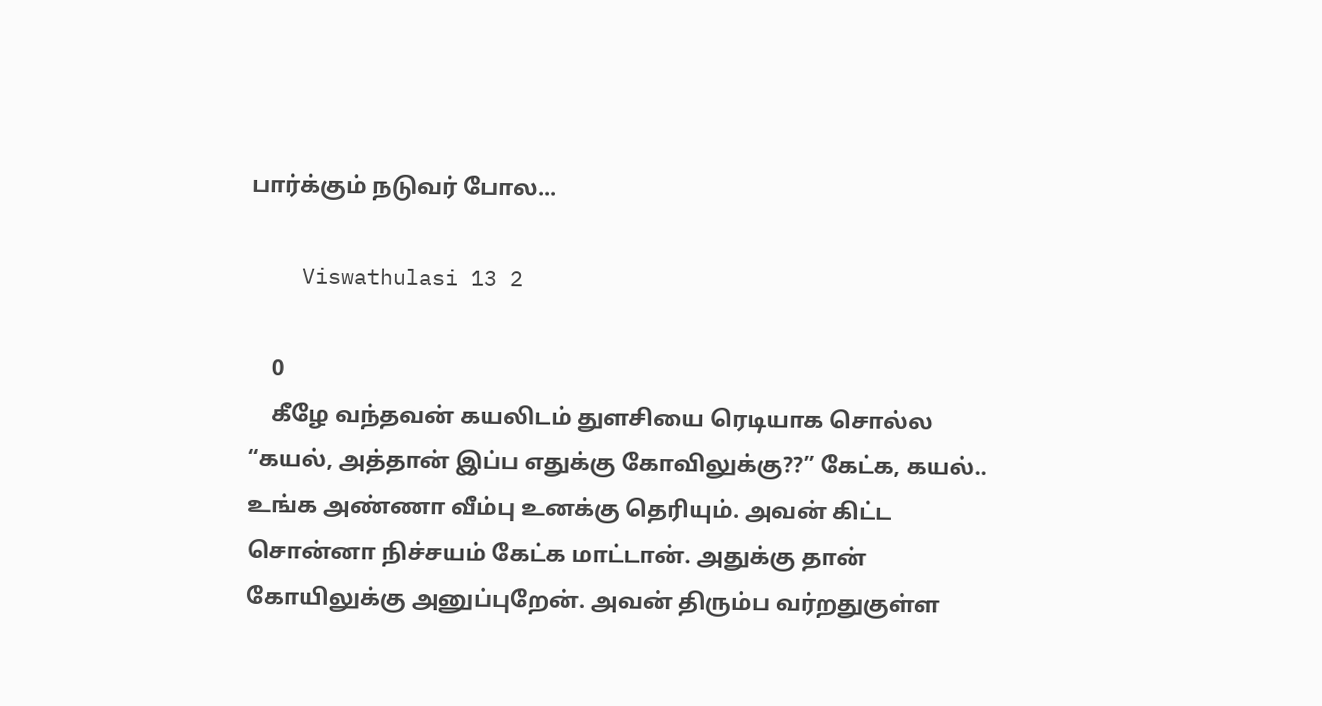பார்க்கும் நடுவர் போல...

    Viswathulasi 13 2

    0
    கீழே வந்தவன் கயலிடம் துளசியை ரெடியாக சொல்ல “கயல், அத்தான் இப்ப எதுக்கு கோவிலுக்கு??” கேட்க, கயல்.. உங்க அண்ணா வீம்பு உனக்கு தெரியும். அவன் கிட்ட சொன்னா நிச்சயம் கேட்க மாட்டான். அதுக்கு தான் கோயிலுக்கு அனுப்புறேன். அவன் திரும்ப வர்றதுகுள்ள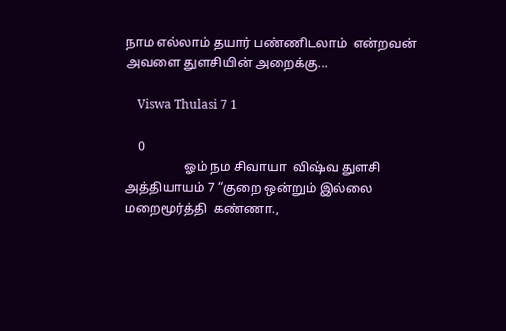நாம எல்லாம் தயார் பண்ணிடலாம்  என்றவன் அவளை துளசியின் அறைக்கு...

    Viswa Thulasi 7 1

    0
                   ஓம் நம சிவாயா  விஷ்வ துளசி  அத்தியாயம் 7 “குறை ஒன்றும் இல்லை மறைமூர்த்தி  கண்ணா.,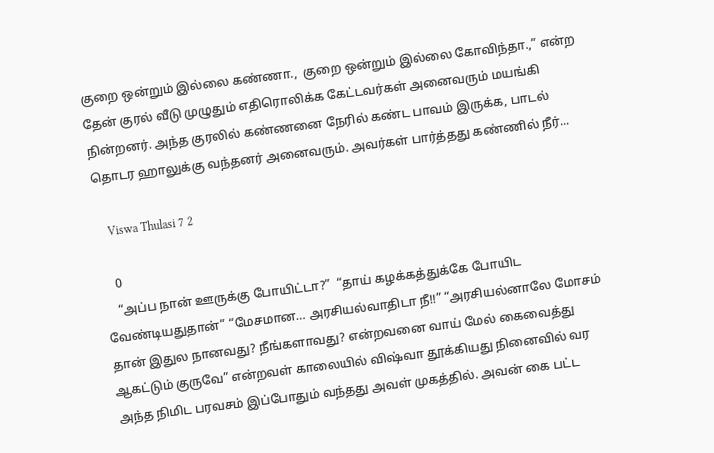குறை ஒன்றும் இல்லை கண்ணா.,  குறை ஒன்றும் இல்லை கோவிந்தா.,” என்ற தேன் குரல் வீடு முழுதும் எதிரொலிக்க கேட்டவர்கள் அனைவரும் மயங்கி நின்றனர். அந்த குரலில் கண்ணனை நேரில் கண்ட பாவம் இருக்க, பாடல்  தொடர ஹாலுக்கு வந்தனர் அனைவரும். அவர்கள் பார்த்தது கண்ணில் நீர்...

    Viswa Thulasi 7 2

    0
    “அப்ப நான் ஊருக்கு போயிட்டா?”  “தாய் கழக்கத்துக்கே போயிட வேண்டியதுதான்” “மேசமான… அரசியல்வாதிடா நீ!!” “அரசியல்னாலே மோசம் தான் இதுல நானவது? நீங்களாவது? என்றவனை வாய் மேல் கைவைத்து ஆகட்டும் குருவே” என்றவள் காலையில் விஷ்வா தூக்கியது நினைவில் வர அந்த நிமிட பரவசம் இப்போதும் வந்தது அவள் முகத்தில். அவன் கை பட்ட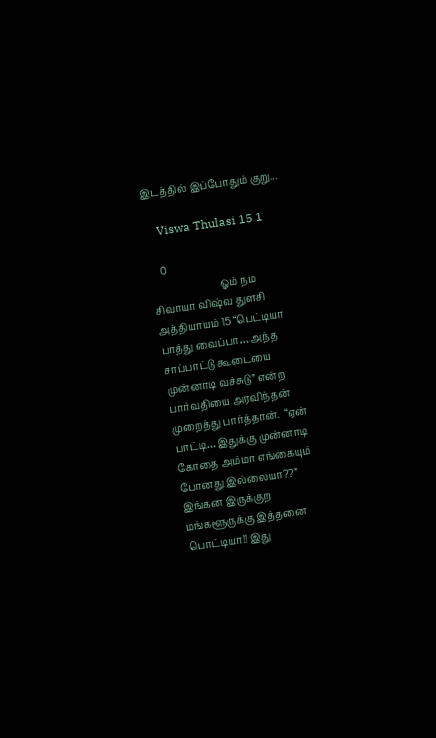இடத்தில் இப்போதும் குறு...

    Viswa Thulasi 15 1

    0
                           ஓம் நம சிவாயா விஷ்வ துளசி அத்தியாயம் 15 “பெட்டியா பாத்து வைப்பா… அந்த சாப்பாட்டு கூடையை முன்னாடி வச்சுடு” என்ற பார்வதியை அரவிந்தன் முறைத்து பார்த்தான்.  “ஏன் பாட்டி… இதுக்கு முன்னாடி கோதை அம்மா எங்கையும் போனது இல்லையா??” இங்கன இருக்குற மங்களூருக்கு இத்தனை பொட்டியா!! இது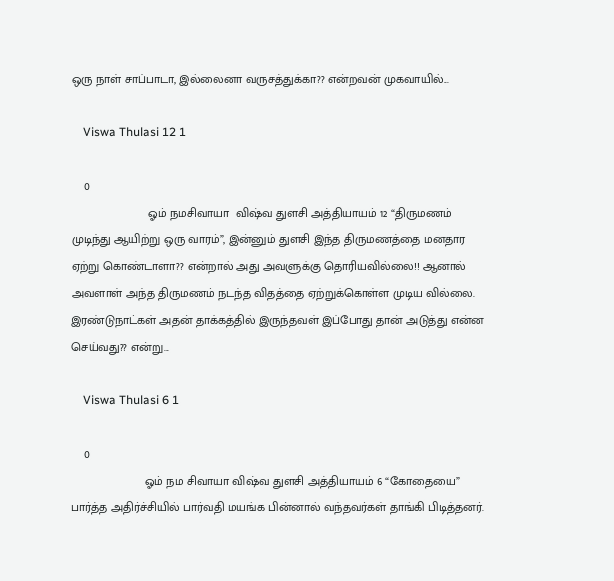ஒரு நாள் சாப்பாடா, இல்லைனா வருசத்துக்கா?? என்றவன் முகவாயில்...

    Viswa Thulasi 12 1

    0
                       ஓம் நமசிவாயா  விஷ்வ துளசி அத்தியாயம் 12 “திருமணம் முடிந்து ஆயிற்று ஒரு வாரம்”, இன்னும் துளசி இந்த திருமணத்தை மனதார ஏற்று கொண்டாளா?? என்றால் அது அவளுக்கு தொரியவில்லை!! ஆனால் அவளாள் அந்த திருமணம் நடந்த விதத்தை ஏற்றுக்கொள்ள முடிய வில்லை. இரண்டுநாட்கள் அதன் தாக்கத்தில் இருந்தவள் இப்போது தான் அடுத்து என்ன செய்வது?? என்று...

    Viswa Thulasi 6 1

    0
                      ஓம் நம சிவாயா விஷ்வ துளசி அத்தியாயம் 6 “கோதையை” பார்த்த அதிர்ச்சியில் பார்வதி மயங்க பின்னால் வந்தவர்கள் தாங்கி பிடித்தனர்.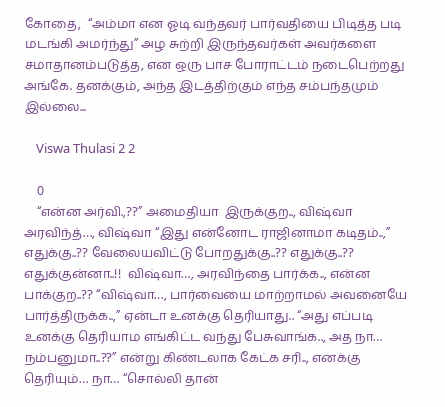கோதை,  “அம்மா என ஓடி வந்தவர் பார்வதியை பிடித்த படி மடங்கி அமர்ந்து” அழ சுற்றி இருந்தவர்கள் அவர்களை சமாதானம்படுத்த, என ஒரு பாச போராட்டம் நடைபெற்றது அங்கே. தனக்கும், அந்த இடத்திற்கும் எந்த சம்பந்தமும் இல்லை...

    Viswa Thulasi 2 2

    0
    “என்ன அர்வி.,??” அமைதியா  இருக்குற.., விஷ்வா அரவிந்த்…, விஷ்வா “இது என்னோட ராஜினாமா கடிதம்..,” எதுக்கு..?? வேலையவிட்டு போறதுக்கு..?? எதுக்கு..?? எதுக்குன்னா..!!  விஷ்வா…, அரவிந்தை பார்க்க.., என்ன பாக்குற..?? “விஷ்வா…, பார்வையை மாற்றாமல் அவனையே பார்த்திருக்க..,” ஏன்டா உனக்கு தெரியாது.. “அது எப்படி உனக்கு தெரியாம எங்கிட்ட வந்து பேசுவாங்க.., அத நா… நம்பனுமா..??” என்று கிண்டலாக கேட்க சரி.., எனக்கு தெரியும்… நா… “சொல்லி தான்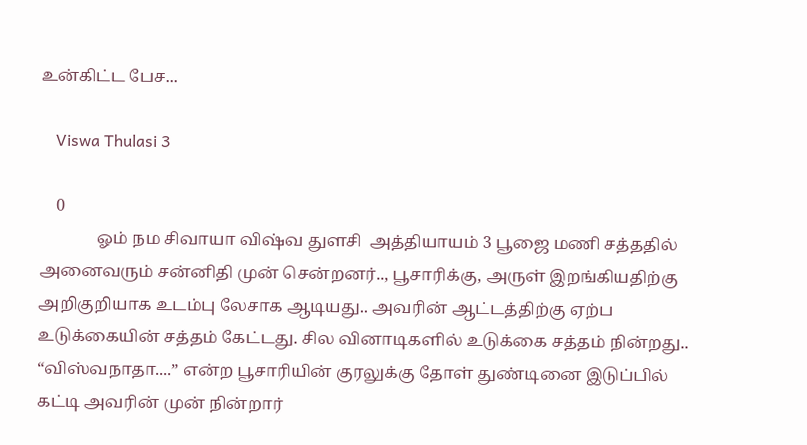உன்கிட்ட பேச...

    Viswa Thulasi 3

    0
              ஓம் நம சிவாயா விஷ்வ துளசி  அத்தியாயம் 3 பூஜை மணி சத்ததில் அனைவரும் சன்னிதி முன் சென்றனர்.., பூசாரிக்கு, அருள் இறங்கியதிற்கு  அறிகுறியாக உடம்பு லேசாக ஆடியது.. அவரின் ஆட்டத்திற்கு ஏற்ப உடுக்கையின் சத்தம் கேட்டது. சில வினாடிகளில் உடுக்கை சத்தம் நின்றது.. “விஸ்வநாதா....” என்ற பூசாரியின் குரலுக்கு தோள் துண்டினை இடுப்பில் கட்டி அவரின் முன் நின்றார்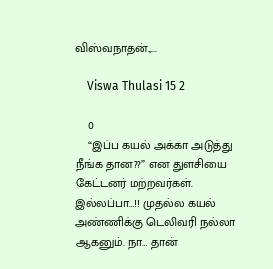விஸ்வநாதன்.,...

    Viswa Thulasi 15 2

    0
    “இப்ப கயல் அக்கா அடுத்து நீங்க தான??” என துளசியை கேட்டனர் மற்றவர்கள். இல்லப்பா…!! முதல்ல கயல் அண்ணிக்கு டெலிவரி நல்லா ஆகனும். நா… தான்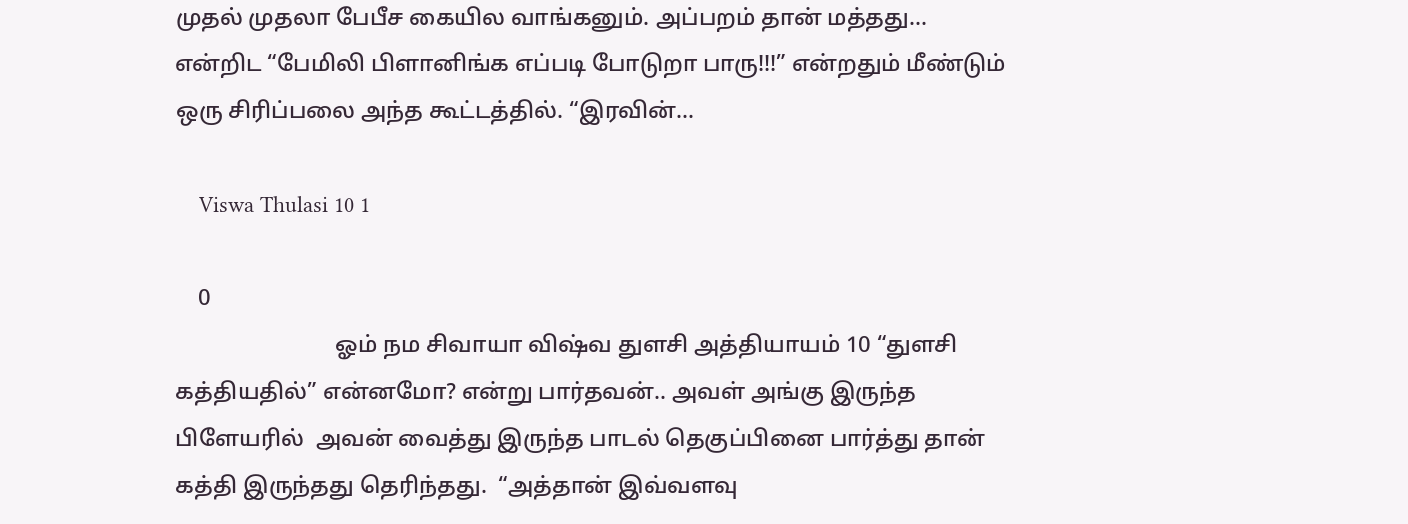முதல் முதலா பேபீச கையில வாங்கனும். அப்பறம் தான் மத்தது… என்றிட “பேமிலி பிளானிங்க எப்படி போடுறா பாரு!!!” என்றதும் மீண்டும் ஒரு சிரிப்பலை அந்த கூட்டத்தில். “இரவின்...

    Viswa Thulasi 10 1

    0
                            ஓம் நம சிவாயா விஷ்வ துளசி அத்தியாயம் 10 “துளசி கத்தியதில்” என்னமோ? என்று பார்தவன்.. அவள் அங்கு இருந்த பிளேயரில்  அவன் வைத்து இருந்த பாடல் தெகுப்பினை பார்த்து தான் கத்தி இருந்தது தெரிந்தது.  “அத்தான் இவ்வளவு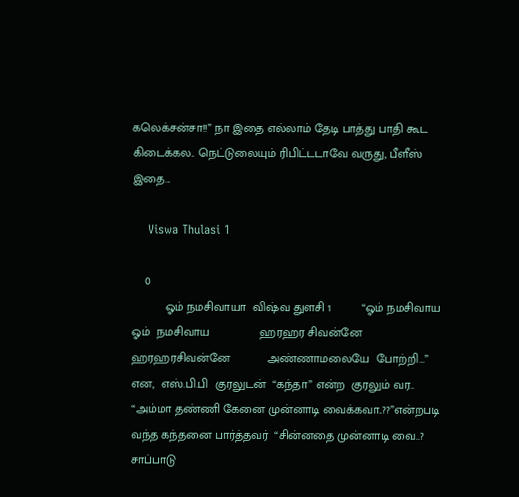கலெக்சன்சா!!” நா இதை எல்லாம் தேடி பாத்து பாதி கூட கிடைக்கல.. நெட்டுலையும் ரிபிட்டடாவே வருது, பீளீஸ் இதை...

    Viswa Thulasi 1

    0
          ஓம் நமசிவாயா  விஷ்வ துளசி 1         “ஓம் நமசிவாய  ஓம்  நமசிவாய               ஹரஹர சிவன்னே  ஹரஹரசிவன்னே           அண்ணாமலையே  போற்றி…” என,  எஸ்.பி.பி  குரலுடன்  “கந்தா” என்ற  குரலும் வர.. “அம்மா தண்ணி கேனை முன்னாடி வைக்கவா..??”என்றபடி வந்த கந்தனை பார்த்தவர்  “சின்னதை முன்னாடி வை..? சாப்பாடு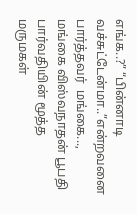எங்க..?” “பின்னாடி வச்சுட்டேன்மா..”என்றவனை பார்த்தவர்  மங்கை..., மங்கை விஸ்வநாதன் பூபதி பார்வதியின் மூத்த மருமகள்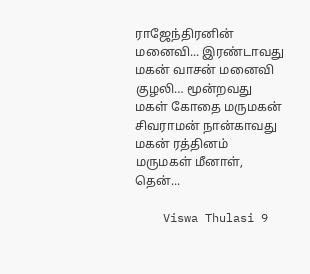ராஜேந்திரனின் மனைவி... இரண்டாவது மகன் வாசன் மனைவி குழலி… மூன்றவது மகள் கோதை மருமகன்  சிவராமன் நான்காவது மகன் ரத்தினம் மருமகள் மீனாள், தென்...

    Viswa Thulasi 9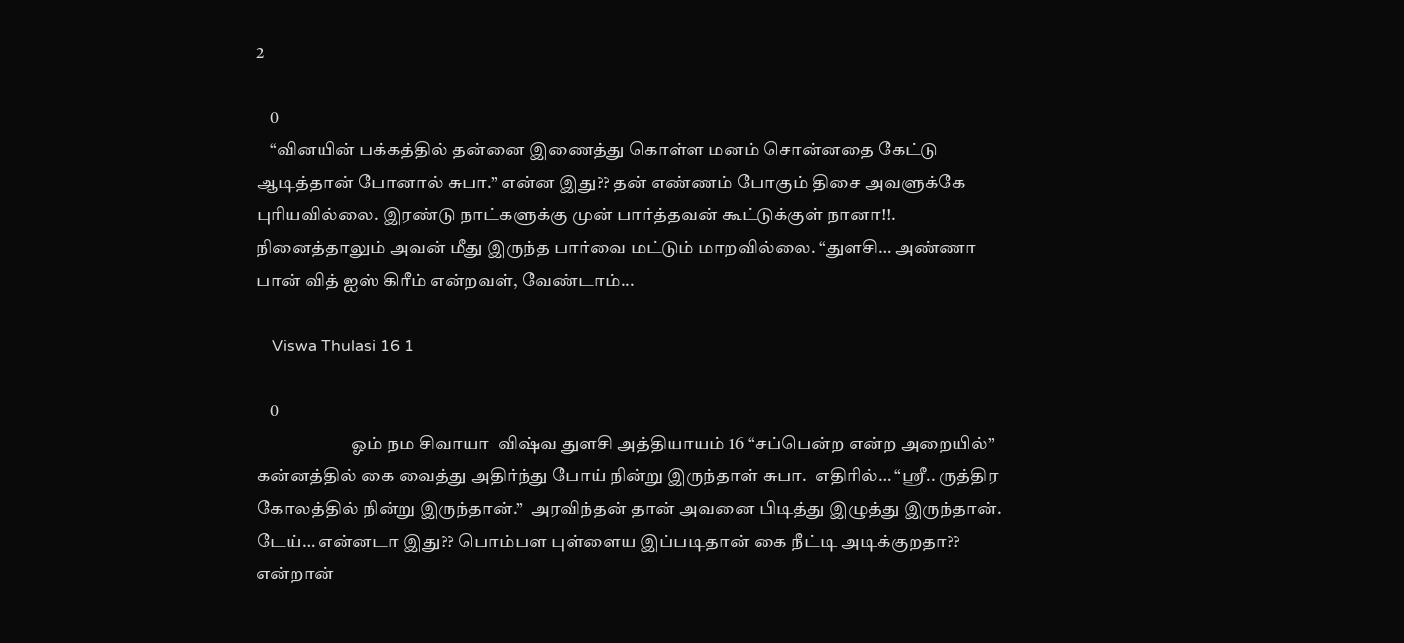2

    0
    “வினயின் பக்கத்தில் தன்னை இணைத்து கொள்ள மனம் சொன்னதை கேட்டு ஆடித்தான் போனால் சுபா.” என்ன இது?? தன் எண்ணம் போகும் திசை அவளுக்கே புரியவில்லை. இரண்டு நாட்களுக்கு முன் பார்த்தவன் கூட்டுக்குள் நானா!!. நினைத்தாலும் அவன் மீது இருந்த பார்வை மட்டும் மாறவில்லை. “துளசி… அண்ணா  பான் வித் ஐஸ் கிரீம் என்றவள், வேண்டாம்...

    Viswa Thulasi 16 1

    0
                           ஓம் நம சிவாயா  விஷ்வ துளசி அத்தியாயம் 16 “சப்பென்ற என்ற அறையில்” கன்னத்தில் கை வைத்து அதிர்ந்து போய் நின்று இருந்தாள் சுபா.  எதிரில்… “ஸ்ரீ.. ருத்திர கோலத்தில் நின்று இருந்தான்.”  அரவிந்தன் தான் அவனை பிடித்து இழுத்து இருந்தான். டேய்… என்னடா இது?? பொம்பள புள்ளைய இப்படிதான் கை நீட்டி அடிக்குறதா?? என்றான்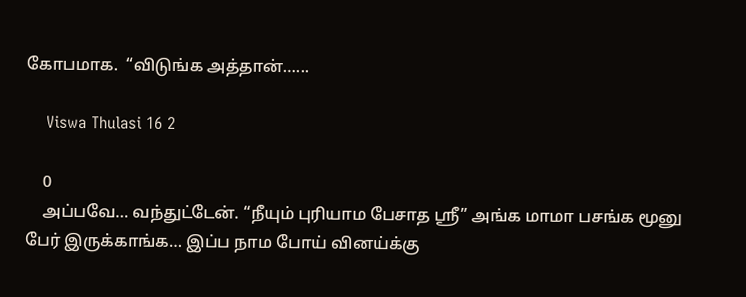கோபமாக.  “விடுங்க அத்தான்…...

    Viswa Thulasi 16 2

    0
    அப்பவே… வந்துட்டேன். “நீயும் புரியாம பேசாத ஸ்ரீ” அங்க மாமா பசங்க மூனு பேர் இருக்காங்க… இப்ப நாம போய் வினய்க்கு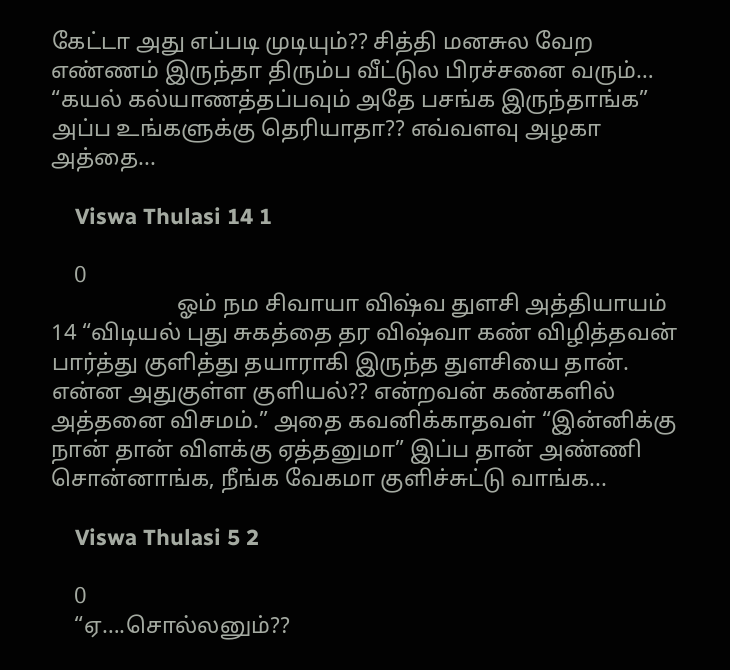கேட்டா அது எப்படி முடியும்?? சித்தி மனசுல வேற எண்ணம் இருந்தா திரும்ப வீட்டுல பிரச்சனை வரும்…  “கயல் கல்யாணத்தப்பவும் அதே பசங்க இருந்தாங்க” அப்ப உங்களுக்கு தெரியாதா?? எவ்வளவு அழகா அத்தை...

    Viswa Thulasi 14 1

    0
                      ஓம் நம சிவாயா விஷ்வ துளசி அத்தியாயம் 14 “விடியல் புது சுகத்தை தர விஷ்வா கண் விழித்தவன் பார்த்து குளித்து தயாராகி இருந்த துளசியை தான். என்ன அதுகுள்ள குளியல்?? என்றவன் கண்களில் அத்தனை விசமம்.” அதை கவனிக்காதவள் “இன்னிக்கு நான் தான் விளக்கு ஏத்தனுமா” இப்ப தான் அண்ணி சொன்னாங்க, நீங்க வேகமா குளிச்சுட்டு வாங்க...

    Viswa Thulasi 5 2

    0
    “ஏ….சொல்லனும்??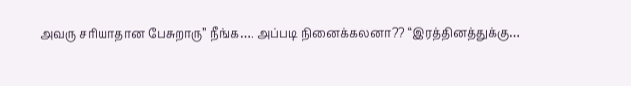அவரு சரியாதான பேசுறாரு” நீங்க…. அப்படி நினைக்கலனா?? “இரத்தினத்துக்கு…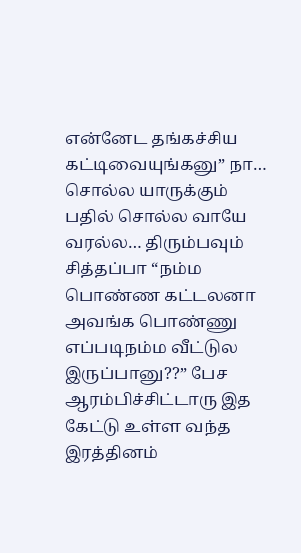என்னேட தங்கச்சிய கட்டிவையுங்கனு” நா…  சொல்ல யாருக்கும்  பதில் சொல்ல வாயே வரல்ல… திரும்பவும் சித்தப்பா “நம்ம பொண்ண கட்டலனா அவங்க பொண்ணு எப்படிநம்ம வீட்டுல இருப்பானு??” பேச ஆரம்பிச்சிட்டாரு இத கேட்டு உள்ள வந்த இரத்தினம்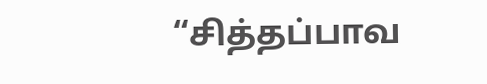“சித்தப்பாவ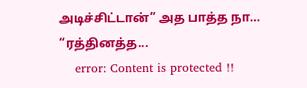அடிச்சிட்டான்” அத பாத்த நா… “ரத்தினத்த...
    error: Content is protected !!